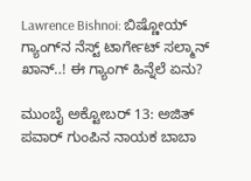Lawrence Bishnoi: ಬಿಷ್ಣೋಯ್ ಗ್ಯಾಂಗ್‌ನ ನೆಸ್ಟ್‌ ಟಾರ್ಗೇಟ್ ಸಲ್ಮಾನ್ ಖಾನ್..! ಈ ಗ್ಯಾಂಗ್ ಹಿನ್ನೆಲೆ ಏನು?

ಮುಂಬೈ ಅಕ್ಟೋಬರ್ 13: ಅಜಿತ್ ಪವಾರ್ ಗುಂಪಿನ ನಾಯಕ ಬಾಬಾ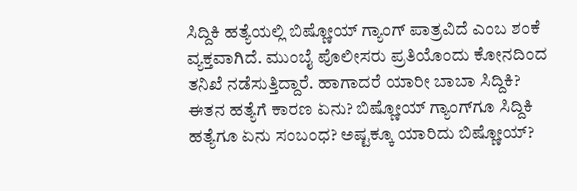ಸಿದ್ದಿಕಿ ಹತ್ಯೆಯಲ್ಲಿ ಬಿಷ್ಣೋಯ್ ಗ್ಯಾಂಗ್ ಪಾತ್ರವಿದೆ ಎಂಬ ಶಂಕೆ ವ್ಯಕ್ತವಾಗಿದೆ. ಮುಂಬೈ ಪೊಲೀಸರು ಪ್ರತಿಯೊಂದು ಕೋನದಿಂದ ತನಿಖೆ ನಡೆಸುತ್ತಿದ್ದಾರೆ. ಹಾಗಾದರೆ ಯಾರೀ ಬಾಬಾ ಸಿದ್ದಿಕಿ? ಈತನ ಹತ್ಯೆಗೆ ಕಾರಣ ಏನು? ಬಿಷ್ಣೋಯ್‌ ಗ್ಯಾಂಗ್‌ಗೂ ಸಿದ್ದಿಕಿ ಹತ್ಯೆಗೂ ಏನು ಸಂಬಂಧ? ಅಷ್ಟಕ್ಕೂ ಯಾರಿದು ಬಿಷ್ಣೋಯ್?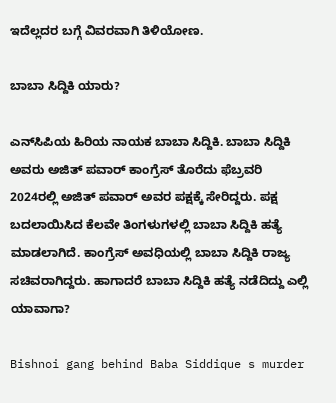ಇದೆಲ್ಲದರ ಬಗ್ಗೆ ವಿವರವಾಗಿ ತಿಳಿಯೋಣ.

ಬಾಬಾ ಸಿದ್ದಿಕಿ ಯಾರು?

ಎನ್‌ಸಿಪಿಯ ಹಿರಿಯ ನಾಯಕ ಬಾಬಾ ಸಿದ್ದಿಕಿ. ಬಾಬಾ ಸಿದ್ದಿಕಿ ಅವರು ಅಜಿತ್ ಪವಾರ್ ಕಾಂಗ್ರೆಸ್ ತೊರೆದು ಫೆಬ್ರವರಿ 2024ರಲ್ಲಿ ಅಜಿತ್ ಪವಾರ್ ಅವರ ಪಕ್ಷಕ್ಕೆ ಸೇರಿದ್ದರು. ಪಕ್ಷ ಬದಲಾಯಿಸಿದ ಕೆಲವೇ ತಿಂಗಳುಗಳಲ್ಲಿ ಬಾಬಾ ಸಿದ್ದಿಕಿ ಹತ್ಯೆ ಮಾಡಲಾಗಿದೆ. ಕಾಂಗ್ರೆಸ್ ಅವಧಿಯಲ್ಲಿ ಬಾಬಾ ಸಿದ್ದಿಕಿ ರಾಜ್ಯ ಸಚಿವರಾಗಿದ್ದರು. ಹಾಗಾದರೆ ಬಾಬಾ ಸಿದ್ದಿಕಿ ಹತ್ಯೆ ನಡೆದಿದ್ದು ಎಲ್ಲಿ ಯಾವಾಗಾ?

Bishnoi gang behind Baba Siddique s murder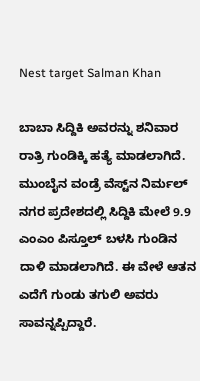Nest target Salman Khan

ಬಾಬಾ ಸಿದ್ದಿಕಿ ಅವರನ್ನು ಶನಿವಾರ ರಾತ್ರಿ ಗುಂಡಿಕ್ಕಿ ಹತ್ಯೆ ಮಾಡಲಾಗಿದೆ. ಮುಂಬೈನ ವಂಡ್ರೆ ವೆಸ್ಟ್‌ನ ನಿರ್ಮಲ್ ನಗರ ಪ್ರದೇಶದಲ್ಲಿ ಸಿದ್ದಿಕಿ ಮೇಲೆ 9.9 ಎಂಎಂ ಪಿಸ್ತೂಲ್ ಬಳಸಿ ಗುಂಡಿನ ದಾಳಿ ಮಾಡಲಾಗಿದೆ. ಈ ವೇಳೆ ಆತನ ಎದೆಗೆ ಗುಂಡು ತಗುಲಿ ಅವರು ಸಾವನ್ನಪ್ಪಿದ್ದಾರೆ.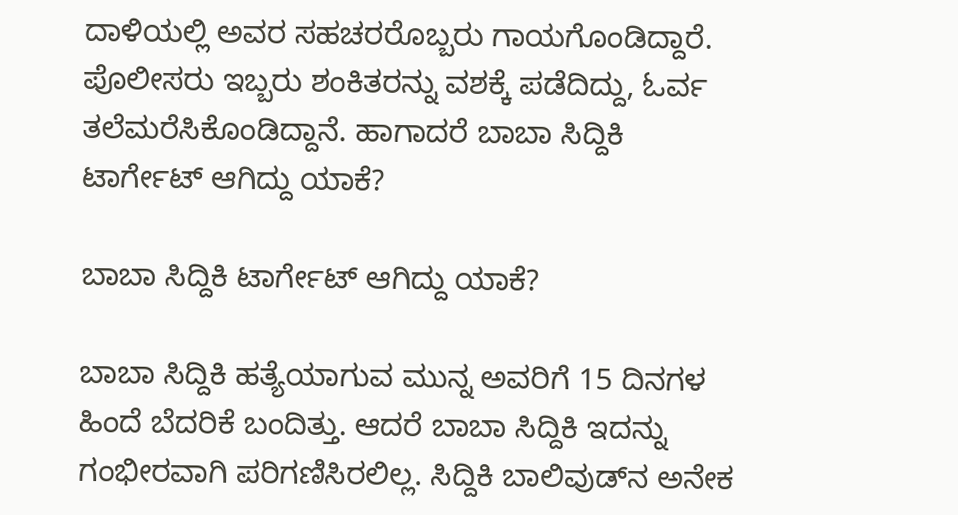ದಾಳಿಯಲ್ಲಿ ಅವರ ಸಹಚರರೊಬ್ಬರು ಗಾಯಗೊಂಡಿದ್ದಾರೆ. ಪೊಲೀಸರು ಇಬ್ಬರು ಶಂಕಿತರನ್ನು ವಶಕ್ಕೆ ಪಡೆದಿದ್ದು, ಓರ್ವ ತಲೆಮರೆಸಿಕೊಂಡಿದ್ದಾನೆ. ಹಾಗಾದರೆ ಬಾಬಾ ಸಿದ್ದಿಕಿ ಟಾರ್ಗೇಟ್ ಆಗಿದ್ದು ಯಾಕೆ?

ಬಾಬಾ ಸಿದ್ದಿಕಿ ಟಾರ್ಗೇಟ್ ಆಗಿದ್ದು ಯಾಕೆ?

ಬಾಬಾ ಸಿದ್ದಿಕಿ ಹತ್ಯೆಯಾಗುವ ಮುನ್ನ ಅವರಿಗೆ 15 ದಿನಗಳ ಹಿಂದೆ ಬೆದರಿಕೆ ಬಂದಿತ್ತು. ಆದರೆ ಬಾಬಾ ಸಿದ್ದಿಕಿ ಇದನ್ನು ಗಂಭೀರವಾಗಿ ಪರಿಗಣಿಸಿರಲಿಲ್ಲ. ಸಿದ್ದಿಕಿ ಬಾಲಿವುಡ್‌ನ ಅನೇಕ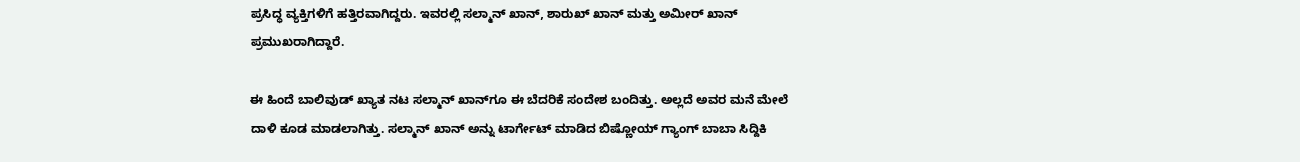ಪ್ರಸಿದ್ಧ ವ್ಯಕ್ತಿಗಳಿಗೆ ಹತ್ತಿರವಾಗಿದ್ದರು. ಇವರಲ್ಲಿ ಸಲ್ಮಾನ್ ಖಾನ್, ಶಾರುಖ್ ಖಾನ್ ಮತ್ತು ಅಮೀರ್ ಖಾನ್ ಪ್ರಮುಖರಾಗಿದ್ದಾರೆ.

ಈ ಹಿಂದೆ ಬಾಲಿವುಡ್ ಖ್ಯಾತ ನಟ ಸಲ್ಮಾನ್‌ ಖಾನ್‌ಗೂ ಈ ಬೆದರಿಕೆ ಸಂದೇಶ ಬಂದಿತ್ತು. ಅಲ್ಲದೆ ಅವರ ಮನೆ ಮೇಲೆ ದಾಳಿ ಕೂಡ ಮಾಡಲಾಗಿತ್ತು. ಸಲ್ಮಾನ್‌ ಖಾನ್ ಅನ್ನು ಟಾರ್ಗೇಟ್ ಮಾಡಿದ ಬಿಷ್ಣೋಯ್ ಗ್ಯಾಂಗ್ ಬಾಬಾ ಸಿದ್ದಿಕಿ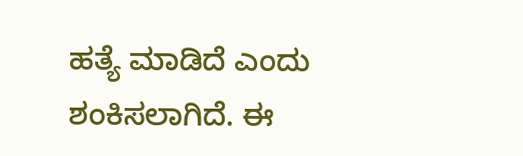ಹತ್ಯೆ ಮಾಡಿದೆ ಎಂದು ಶಂಕಿಸಲಾಗಿದೆ. ಈ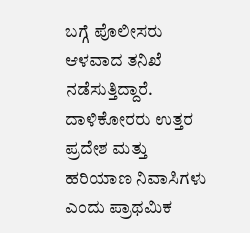ಬಗ್ಗೆ ಪೊಲೀಸರು ಆಳವಾದ ತನಿಖೆ ನಡೆಸುತ್ತಿದ್ದಾರೆ. ದಾಳಿಕೋರರು ಉತ್ತರ ಪ್ರದೇಶ ಮತ್ತು ಹರಿಯಾಣ ನಿವಾಸಿಗಳು ಎಂದು ಪ್ರಾಥಮಿಕ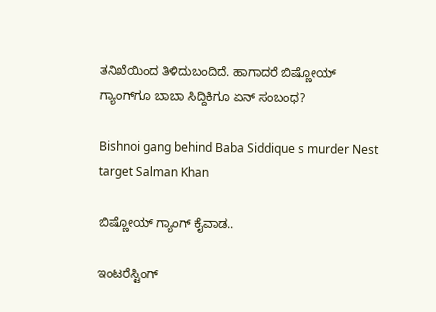ತನಿಖೆಯಿಂದ ತಿಳಿದುಬಂದಿದೆ. ಹಾಗಾದರೆ ಬಿಷ್ಣೋಯ್ ಗ್ಯಾಂಗ್‌ಗೂ ಬಾಬಾ ಸಿದ್ದಿಕಿಗೂ ಏನ್ ಸಂಬಂಧ?

Bishnoi gang behind Baba Siddique s murder Nest target Salman Khan

ಬಿಷ್ಣೋಯ್ ಗ್ಯಾಂಗ್ ಕೈವಾಡ..

ಇಂಟರೆಸ್ಟಿಂಗ್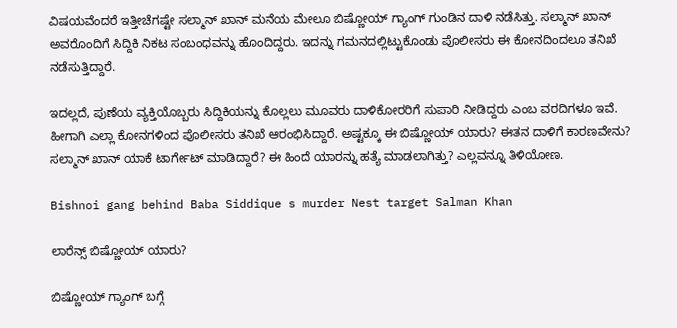ವಿಷಯವೆಂದರೆ ಇತ್ತೀಚೆಗಷ್ಟೇ ಸಲ್ಮಾನ್ ಖಾನ್ ಮನೆಯ ಮೇಲೂ ಬಿಷ್ಣೋಯ್ ಗ್ಯಾಂಗ್ ಗುಂಡಿನ ದಾಳಿ ನಡೆಸಿತ್ತು. ಸಲ್ಮಾನ್ ಖಾನ್ ಅವರೊಂದಿಗೆ ಸಿದ್ದಿಕಿ ನಿಕಟ ಸಂಬಂಧವನ್ನು ಹೊಂದಿದ್ದರು. ಇದನ್ನು ಗಮನದಲ್ಲಿಟ್ಟುಕೊಂಡು ಪೊಲೀಸರು ಈ ಕೋನದಿಂದಲೂ ತನಿಖೆ ನಡೆಸುತ್ತಿದ್ದಾರೆ.

ಇದಲ್ಲದೆ, ಪುಣೆಯ ವ್ಯಕ್ತಿಯೊಬ್ಬರು ಸಿದ್ದಿಕಿಯನ್ನು ಕೊಲ್ಲಲು ಮೂವರು ದಾಳಿಕೋರರಿಗೆ ಸುಪಾರಿ ನೀಡಿದ್ದರು ಎಂಬ ವರದಿಗಳೂ ಇವೆ. ಹೀಗಾಗಿ ಎಲ್ಲಾ ಕೋನಗಳಿಂದ ಪೊಲೀಸರು ತನಿಖೆ ಆರಂಭಿಸಿದ್ದಾರೆ. ಅಷ್ಟಕ್ಕೂ ಈ ಬಿಷ್ಣೋಯ್ ಯಾರು? ಈತನ ದಾಳಿಗೆ ಕಾರಣವೇನು? ಸಲ್ಮಾನ್ ಖಾನ್ ಯಾಕೆ ಟಾರ್ಗೇಟ್ ಮಾಡಿದ್ದಾರೆ? ಈ ಹಿಂದೆ ಯಾರನ್ನು ಹತ್ಯೆ ಮಾಡಲಾಗಿತ್ತು? ಎಲ್ಲವನ್ನೂ ತಿಳಿಯೋಣ.

Bishnoi gang behind Baba Siddique s murder Nest target Salman Khan

ಲಾರೆನ್ಸ್ ಬಿಷ್ಣೋಯ್ ಯಾರು?

ಬಿಷ್ಣೋಯ್‌ ಗ್ಯಾಂಗ್‌ ಬಗ್ಗೆ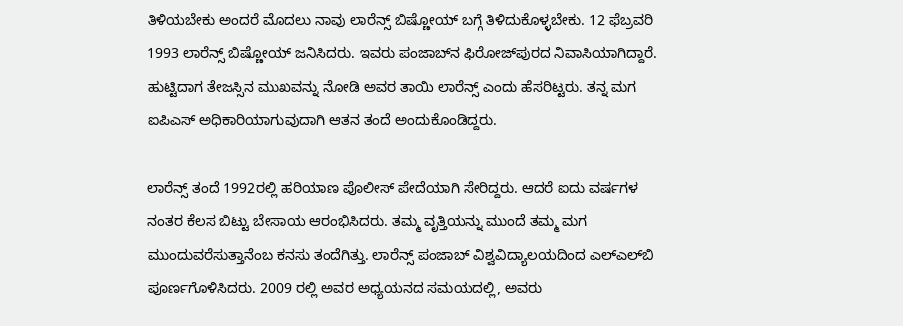ತಿಳಿಯಬೇಕು ಅಂದರೆ ಮೊದಲು ನಾವು ಲಾರೆನ್ಸ್‌ ಬಿಷ್ಣೋಯ್ ಬಗ್ಗೆ ತಿಳಿದುಕೊಳ್ಳಬೇಕು. 12 ಫೆಬ್ರವರಿ 1993 ಲಾರೆನ್ಸ್ ಬಿಷ್ಣೋಯ್ ಜನಿಸಿದರು. ಇವರು ಪಂಜಾಬ್‌ನ ಫಿರೋಜ್‌ಪುರದ ನಿವಾಸಿಯಾಗಿದ್ದಾರೆ. ಹುಟ್ಟಿದಾಗ ತೇಜಸ್ಸಿನ ಮುಖವನ್ನು ನೋಡಿ ಅವರ ತಾಯಿ ಲಾರೆನ್ಸ್ ಎಂದು ಹೆಸರಿಟ್ಟರು. ತನ್ನ ಮಗ ಐಪಿಎಸ್ ಅಧಿಕಾರಿಯಾಗುವುದಾಗಿ ಆತನ ತಂದೆ ಅಂದುಕೊಂಡಿದ್ದರು.

ಲಾರೆನ್ಸ್ ತಂದೆ 1992ರಲ್ಲಿ ಹರಿಯಾಣ ಪೊಲೀಸ್ ಪೇದೆಯಾಗಿ ಸೇರಿದ್ದರು. ಆದರೆ ಐದು ವರ್ಷಗಳ ನಂತರ ಕೆಲಸ ಬಿಟ್ಟು ಬೇಸಾಯ ಆರಂಭಿಸಿದರು. ತಮ್ಮ ವೃತ್ತಿಯನ್ನು ಮುಂದೆ ತಮ್ಮ ಮಗ ಮುಂದುವರೆಸುತ್ತಾನೆಂಬ ಕನಸು ತಂದೆಗಿತ್ತು. ಲಾರೆನ್ಸ್ ಪಂಜಾಬ್ ವಿಶ್ವವಿದ್ಯಾಲಯದಿಂದ ಎಲ್‌ಎಲ್‌ಬಿ ಪೂರ್ಣಗೊಳಿಸಿದರು. 2009 ರಲ್ಲಿ ಅವರ ಅಧ್ಯಯನದ ಸಮಯದಲ್ಲಿ, ಅವರು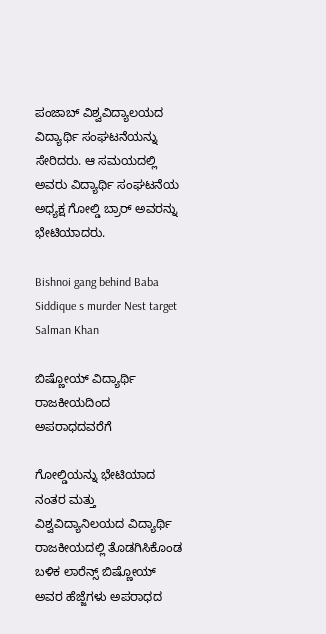ಪಂಜಾಬ್ ವಿಶ್ವವಿದ್ಯಾಲಯದ ವಿದ್ಯಾರ್ಥಿ ಸಂಘಟನೆಯನ್ನು ಸೇರಿದರು. ಆ ಸಮಯದಲ್ಲಿ ಅವರು ವಿದ್ಯಾರ್ಥಿ ಸಂಘಟನೆಯ ಅಧ್ಯಕ್ಷ ಗೋಲ್ಡಿ ಬ್ರಾರ್ ಅವರನ್ನು ಭೇಟಿಯಾದರು.

Bishnoi gang behind Baba Siddique s murder Nest target Salman Khan

ಬಿಷ್ಣೋಯ್ ವಿದ್ಯಾರ್ಥಿ ರಾಜಕೀಯದಿಂದ ಅಪರಾಧದವರೆಗೆ

ಗೋಲ್ಡಿಯನ್ನು ಭೇಟಿಯಾದ ನಂತರ ಮತ್ತು ವಿಶ್ವವಿದ್ಯಾನಿಲಯದ ವಿದ್ಯಾರ್ಥಿ ರಾಜಕೀಯದಲ್ಲಿ ತೊಡಗಿಸಿಕೊಂಡ ಬಳಿಕ ಲಾರೆನ್ಸ್ ಬಿಷ್ಣೋಯ್ ಅವರ ಹೆಜ್ಜೆಗಳು ಅಪರಾಧದ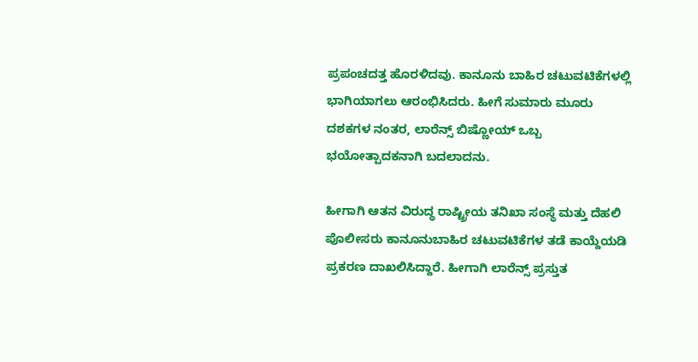ಪ್ರಪಂಚದತ್ತ ಹೊರಳಿದವು. ಕಾನೂನು ಬಾಹಿರ ಚಟುವಟಿಕೆಗಳಲ್ಲಿ ಭಾಗಿಯಾಗಲು ಆರಂಭಿಸಿದರು. ಹೀಗೆ ಸುಮಾರು ಮೂರು ದಶಕಗಳ ನಂತರ, ಲಾರೆನ್ಸ್ ಬಿಷ್ಣೋಯ್ ಒಬ್ಬ ಭಯೋತ್ಪಾದಕನಾಗಿ ಬದಲಾದನು.

ಹೀಗಾಗಿ ಆತನ ವಿರುದ್ಧ ರಾಷ್ಟ್ರೀಯ ತನಿಖಾ ಸಂಸ್ಥೆ ಮತ್ತು ದೆಹಲಿ ಪೊಲೀಸರು ಕಾನೂನುಬಾಹಿರ ಚಟುವಟಿಕೆಗಳ ತಡೆ ಕಾಯ್ದೆಯಡಿ ಪ್ರಕರಣ ದಾಖಲಿಸಿದ್ದಾರೆ. ಹೀಗಾಗಿ ಲಾರೆನ್ಸ್ ಪ್ರಸ್ತುತ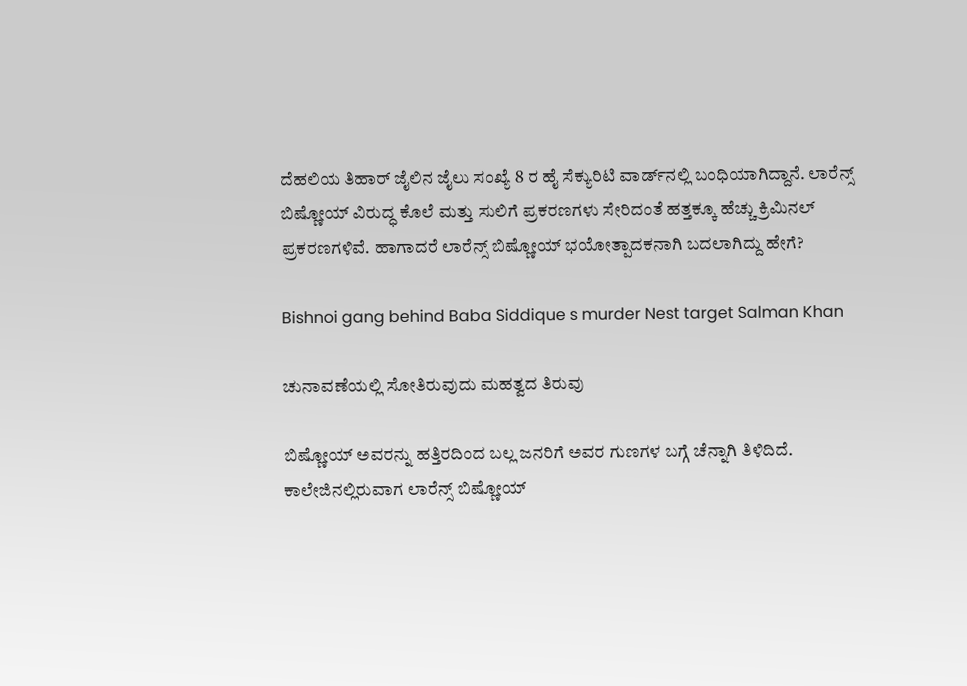ದೆಹಲಿಯ ತಿಹಾರ್ ಜೈಲಿನ ಜೈಲು ಸಂಖ್ಯೆ 8 ರ ಹೈ ಸೆಕ್ಯುರಿಟಿ ವಾರ್ಡ್‌ನಲ್ಲಿ ಬಂಧಿಯಾಗಿದ್ದಾನೆ. ಲಾರೆನ್ಸ್ ಬಿಷ್ಣೋಯ್ ವಿರುದ್ಧ ಕೊಲೆ ಮತ್ತು ಸುಲಿಗೆ ಪ್ರಕರಣಗಳು ಸೇರಿದಂತೆ ಹತ್ತಕ್ಕೂ ಹೆಚ್ಚು ಕ್ರಿಮಿನಲ್ ಪ್ರಕರಣಗಳಿವೆ. ಹಾಗಾದರೆ ಲಾರೆನ್ಸ್ ಬಿಷ್ಣೋಯ್ ಭಯೋತ್ಪಾದಕನಾಗಿ ಬದಲಾಗಿದ್ದು ಹೇಗೆ?

Bishnoi gang behind Baba Siddique s murder Nest target Salman Khan

ಚುನಾವಣೆಯಲ್ಲಿ ಸೋತಿರುವುದು ಮಹತ್ವದ ತಿರುವು

ಬಿಷ್ಣೋಯ್ ಅವರನ್ನು ಹತ್ತಿರದಿಂದ ಬಲ್ಲ ಜನರಿಗೆ ಅವರ ಗುಣಗಳ ಬಗ್ಗೆ ಚೆನ್ನಾಗಿ ತಿಳಿದಿದೆ. ಕಾಲೇಜಿನಲ್ಲಿರುವಾಗ ಲಾರೆನ್ಸ್ ಬಿಷ್ಣೋಯ್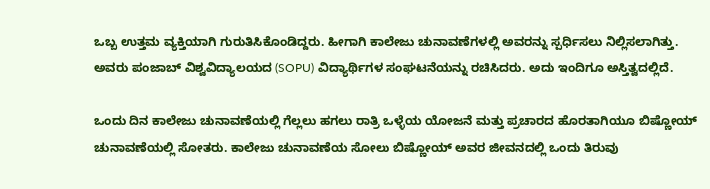ಒಬ್ಬ ಉತ್ತಮ ವ್ಯಕ್ತಿಯಾಗಿ ಗುರುತಿಸಿಕೊಂಡಿದ್ದರು. ಹೀಗಾಗಿ ಕಾಲೇಜು ಚುನಾವಣೆಗಳಲ್ಲಿ ಅವರನ್ನು ಸ್ಪರ್ಧಿಸಲು ನಿಲ್ಲಿಸಲಾಗಿತ್ತು. ಅವರು ಪಂಜಾಬ್ ವಿಶ್ವವಿದ್ಯಾಲಯದ (SOPU) ವಿದ್ಯಾರ್ಥಿಗಳ ಸಂಘಟನೆಯನ್ನು ರಚಿಸಿದರು. ಅದು ಇಂದಿಗೂ ಅಸ್ತಿತ್ವದಲ್ಲಿದೆ.

ಒಂದು ದಿನ ಕಾಲೇಜು ಚುನಾವಣೆಯಲ್ಲಿ ಗೆಲ್ಲಲು ಹಗಲು ರಾತ್ರಿ ಒಳ್ಳೆಯ ಯೋಜನೆ ಮತ್ತು ಪ್ರಚಾರದ ಹೊರತಾಗಿಯೂ ಬಿಷ್ಣೋಯ್ ಚುನಾವಣೆಯಲ್ಲಿ ಸೋತರು. ಕಾಲೇಜು ಚುನಾವಣೆಯ ಸೋಲು ಬಿಷ್ಣೋಯ್ ಅವರ ಜೀವನದಲ್ಲಿ ಒಂದು ತಿರುವು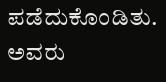ಪಡೆದುಕೊಂಡಿತು. ಅವರು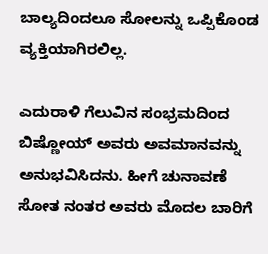ಬಾಲ್ಯದಿಂದಲೂ ಸೋಲನ್ನು ಒಪ್ಪಿಕೊಂಡ ವ್ಯಕ್ತಿಯಾಗಿರಲಿಲ್ಲ.

ಎದುರಾಳಿ ಗೆಲುವಿನ ಸಂಭ್ರಮದಿಂದ ಬಿಷ್ಣೋಯ್ ಅವರು ಅವಮಾನವನ್ನು ಅನುಭವಿಸಿದನು. ಹೀಗೆ ಚುನಾವಣೆ ಸೋತ ನಂತರ ಅವರು ಮೊದಲ ಬಾರಿಗೆ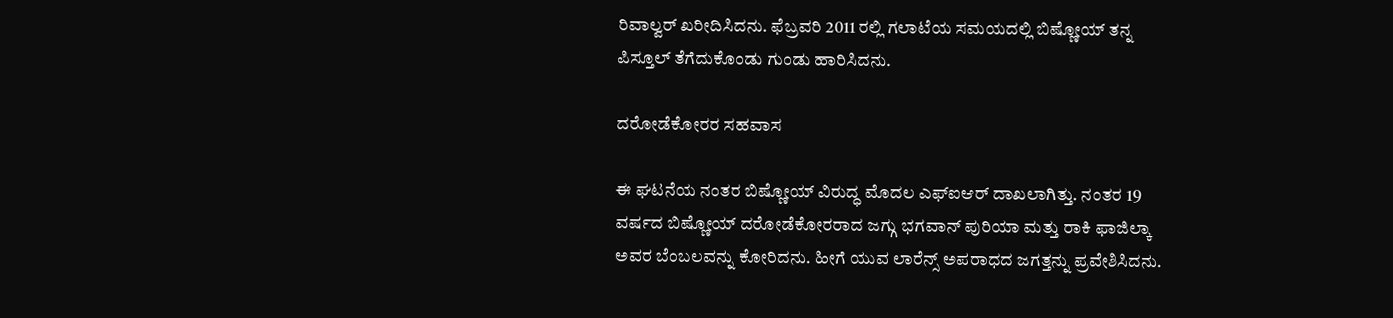ರಿವಾಲ್ವರ್ ಖರೀದಿಸಿದನು. ಫೆಬ್ರವರಿ 2011 ರಲ್ಲಿ ಗಲಾಟೆಯ ಸಮಯದಲ್ಲಿ ಬಿಷ್ಣೋಯ್ ತನ್ನ ಪಿಸ್ತೂಲ್ ತೆಗೆದುಕೊಂಡು ಗುಂಡು ಹಾರಿಸಿದನು.

ದರೋಡೆಕೋರರ ಸಹವಾಸ

ಈ ಘಟನೆಯ ನಂತರ ಬಿಷ್ಣೋಯ್ ವಿರುದ್ಧ ಮೊದಲ ಎಫ್‌ಐಆರ್ ದಾಖಲಾಗಿತ್ತು. ನಂತರ 19 ವರ್ಷದ ಬಿಷ್ಣೋಯ್ ದರೋಡೆಕೋರರಾದ ಜಗ್ಗು ಭಗವಾನ್ ಪುರಿಯಾ ಮತ್ತು ರಾಕಿ ಫಾಜಿಲ್ಕಾ ಅವರ ಬೆಂಬಲವನ್ನು ಕೋರಿದನು. ಹೀಗೆ ಯುವ ಲಾರೆನ್ಸ್ ಅಪರಾಧದ ಜಗತ್ತನ್ನು ಪ್ರವೇಶಿಸಿದನು.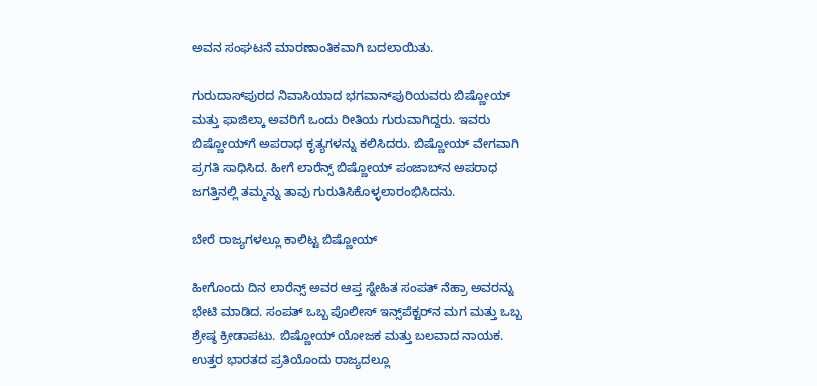ಅವನ ಸಂಘಟನೆ ಮಾರಣಾಂತಿಕವಾಗಿ ಬದಲಾಯಿತು.

ಗುರುದಾಸ್‌ಪುರದ ನಿವಾಸಿಯಾದ ಭಗವಾನ್‌ಪುರಿಯವರು ಬಿಷ್ಣೋಯ್ ಮತ್ತು ಫಾಜಿಲ್ಕಾ ಅವರಿಗೆ ಒಂದು ರೀತಿಯ ಗುರುವಾಗಿದ್ದರು. ಇವರು ಬಿಷ್ಣೋಯ್‌ಗೆ ಅಪರಾಧ ಕೃತ್ಯಗಳನ್ನು ಕಲಿಸಿದರು. ಬಿಷ್ಣೋಯ್ ವೇಗವಾಗಿ ಪ್ರಗತಿ ಸಾಧಿಸಿದ. ಹೀಗೆ ಲಾರೆನ್ಸ್ ಬಿಷ್ಣೋಯ್ ಪಂಜಾಬ್‌ನ ಅಪರಾಧ ಜಗತ್ತಿನಲ್ಲಿ ತಮ್ಮನ್ನು ತಾವು ಗುರುತಿಸಿಕೊಳ್ಳಲಾರಂಭಿಸಿದನು.

ಬೇರೆ ರಾಜ್ಯಗಳಲ್ಲೂ ಕಾಲಿಟ್ಟ ಬಿಷ್ಣೋಯ್

ಹೀಗೊಂದು ದಿನ ಲಾರೆನ್ಸ್ ಅವರ ಆಪ್ತ ಸ್ನೇಹಿತ ಸಂಪತ್ ನೆಹ್ರಾ ಅವರನ್ನು ಭೇಟಿ ಮಾಡಿದ. ಸಂಪತ್ ಒಬ್ಬ ಪೊಲೀಸ್ ಇನ್ಸ್‌ಪೆಕ್ಟರ್‌ನ ಮಗ ಮತ್ತು ಒಬ್ಬ ಶ್ರೇಷ್ಠ ಕ್ರೀಡಾಪಟು. ಬಿಷ್ಣೋಯ್ ಯೋಜಕ ಮತ್ತು ಬಲವಾದ ನಾಯಕ. ಉತ್ತರ ಭಾರತದ ಪ್ರತಿಯೊಂದು ರಾಜ್ಯದಲ್ಲೂ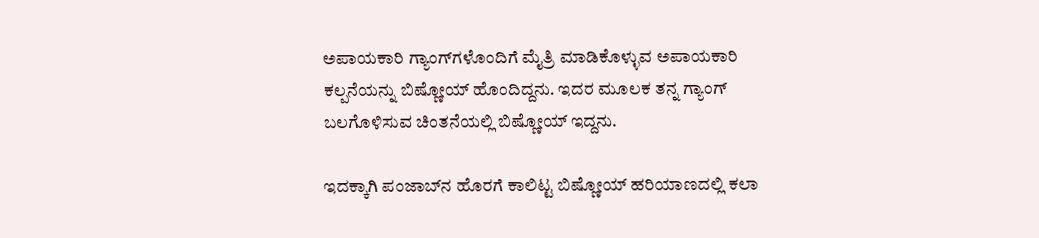ಅಪಾಯಕಾರಿ ಗ್ಯಾಂಗ್‌ಗಳೊಂದಿಗೆ ಮೈತ್ರಿ ಮಾಡಿಕೊಳ್ಳುವ ಅಪಾಯಕಾರಿ ಕಲ್ಪನೆಯನ್ನು ಬಿಷ್ಣೋಯ್ ಹೊಂದಿದ್ದನು. ಇದರ ಮೂಲಕ ತನ್ನ ಗ್ಯಾಂಗ್ ಬಲಗೊಳಿಸುವ ಚಿಂತನೆಯಲ್ಲಿ ಬಿಷ್ಣೋಯ್ ಇದ್ದನು.

ಇದಕ್ಕಾಗಿ ಪಂಜಾಬ್‌ನ ಹೊರಗೆ ಕಾಲಿಟ್ಟ ಬಿಷ್ಣೋಯ್ ಹರಿಯಾಣದಲ್ಲಿ ಕಲಾ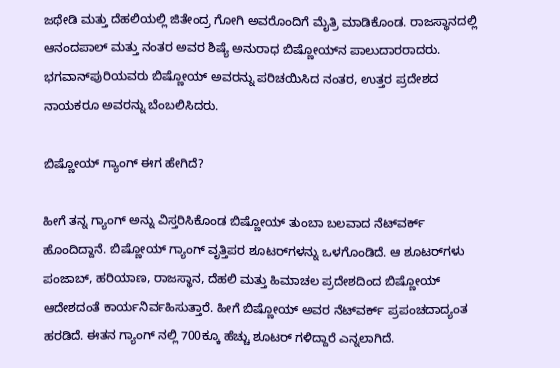ಜಥೇಡಿ ಮತ್ತು ದೆಹಲಿಯಲ್ಲಿ ಜಿತೇಂದ್ರ ಗೋಗಿ ಅವರೊಂದಿಗೆ ಮೈತ್ರಿ ಮಾಡಿಕೊಂಡ. ರಾಜಸ್ಥಾನದಲ್ಲಿ ಆನಂದಪಾಲ್ ಮತ್ತು ನಂತರ ಅವರ ಶಿಷ್ಯೆ ಅನುರಾಧ ಬಿಷ್ಣೋಯ್‌ನ ಪಾಲುದಾರರಾದರು. ಭಗವಾನ್‌ಪುರಿಯವರು ಬಿಷ್ಣೋಯ್ ಅವರನ್ನು ಪರಿಚಯಿಸಿದ ನಂತರ, ಉತ್ತರ ಪ್ರದೇಶದ ನಾಯಕರೂ ಅವರನ್ನು ಬೆಂಬಲಿಸಿದರು.

ಬಿಷ್ಣೋಯ್ ಗ್ಯಾಂಗ್ ಈಗ ಹೇಗಿದೆ?

ಹೀಗೆ ತನ್ನ ಗ್ಯಾಂಗ್ ಅನ್ನು ವಿಸ್ತರಿಸಿಕೊಂಡ ಬಿಷ್ಣೋಯ್ ತುಂಬಾ ಬಲವಾದ ನೆಟ್‌ವರ್ಕ್ ಹೊಂದಿದ್ದಾನೆ. ಬಿಷ್ಣೋಯ್ ಗ್ಯಾಂಗ್ ವೃತ್ತಿಪರ ಶೂಟರ್‌ಗಳನ್ನು ಒಳಗೊಂಡಿದೆ. ಆ ಶೂಟರ್‌ಗಳು ಪಂಜಾಬ್, ಹರಿಯಾಣ, ರಾಜಸ್ಥಾನ, ದೆಹಲಿ ಮತ್ತು ಹಿಮಾಚಲ ಪ್ರದೇಶದಿಂದ ಬಿಷ್ಣೋಯ್ ಆದೇಶದಂತೆ ಕಾರ್ಯನಿರ್ವಹಿಸುತ್ತಾರೆ. ಹೀಗೆ ಬಿಷ್ಣೋಯ್ ಅವರ ನೆಟ್‌ವರ್ಕ್ ಪ್ರಪಂಚದಾದ್ಯಂತ ಹರಡಿದೆ. ಈತನ ಗ್ಯಾಂಗ್ ನಲ್ಲಿ 700ಕ್ಕೂ ಹೆಚ್ಚು ಶೂಟರ್ ಗಳಿದ್ದಾರೆ ಎನ್ನಲಾಗಿದೆ.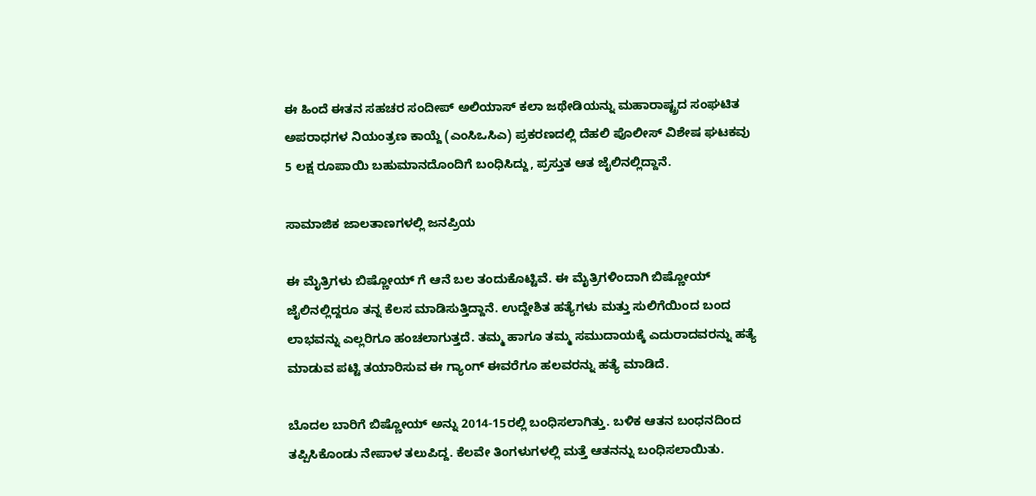ಈ ಹಿಂದೆ ಈತನ ಸಹಚರ ಸಂದೀಪ್ ಅಲಿಯಾಸ್ ಕಲಾ ಜಥೇಡಿಯನ್ನು ಮಹಾರಾಷ್ಟ್ರದ ಸಂಘಟಿತ ಅಪರಾಧಗಳ ನಿಯಂತ್ರಣ ಕಾಯ್ದೆ (ಎಂಸಿಒಸಿಎ) ಪ್ರಕರಣದಲ್ಲಿ ದೆಹಲಿ ಪೊಲೀಸ್ ವಿಶೇಷ ಘಟಕವು 5 ಲಕ್ಷ ರೂಪಾಯಿ ಬಹುಮಾನದೊಂದಿಗೆ ಬಂಧಿಸಿದ್ದು, ಪ್ರಸ್ತುತ ಆತ ಜೈಲಿನಲ್ಲಿದ್ದಾನೆ.

ಸಾಮಾಜಿಕ ಜಾಲತಾಣಗಳಲ್ಲಿ ಜನಪ್ರಿಯ

ಈ ಮೈತ್ರಿಗಳು ಬಿಷ್ಣೋಯ್ ಗೆ ಆನೆ ಬಲ ತಂದುಕೊಟ್ಟಿವೆ. ಈ ಮೈತ್ರಿಗಳಿಂದಾಗಿ ಬಿಷ್ಣೋಯ್ ಜೈಲಿನಲ್ಲಿದ್ದರೂ ತನ್ನ ಕೆಲಸ ಮಾಡಿಸುತ್ತಿದ್ದಾನೆ. ಉದ್ದೇಶಿತ ಹತ್ಯೆಗಳು ಮತ್ತು ಸುಲಿಗೆಯಿಂದ ಬಂದ ಲಾಭವನ್ನು ಎಲ್ಲರಿಗೂ ಹಂಚಲಾಗುತ್ತದೆ. ತಮ್ಮ ಹಾಗೂ ತಮ್ಮ ಸಮುದಾಯಕ್ಕೆ ಎದುರಾದವರನ್ನು ಹತ್ಯೆ ಮಾಡುವ ಪಟ್ಟಿ ತಯಾರಿಸುವ ಈ ಗ್ಯಾಂಗ್ ಈವರೆಗೂ ಹಲವರನ್ನು ಹತ್ಯೆ ಮಾಡಿದೆ.

ಬೊದಲ ಬಾರಿಗೆ ಬಿಷ್ಣೋಯ್ ಅನ್ನು 2014-15ರಲ್ಲಿ ಬಂಧಿಸಲಾಗಿತ್ತು. ಬಳಿಕ ಆತನ ಬಂಧನದಿಂದ ತಪ್ಪಿಸಿಕೊಂಡು ನೇಪಾಳ ತಲುಪಿದ್ದ. ಕೆಲವೇ ತಿಂಗಳುಗಳಲ್ಲಿ ಮತ್ತೆ ಆತನನ್ನು ಬಂಧಿಸಲಾಯಿತು.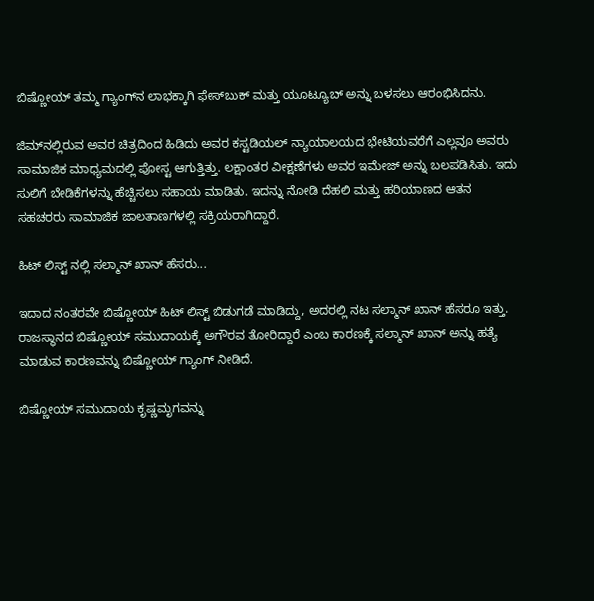ಬಿಷ್ಣೋಯ್ ತಮ್ಮ ಗ್ಯಾಂಗ್‌ನ ಲಾಭಕ್ಕಾಗಿ ಫೇಸ್‌ಬುಕ್ ಮತ್ತು ಯೂಟ್ಯೂಬ್ ಅನ್ನು ಬಳಸಲು ಆರಂಭಿಸಿದನು.

ಜಿಮ್‌ನಲ್ಲಿರುವ ಅವರ ಚಿತ್ರದಿಂದ ಹಿಡಿದು ಅವರ ಕಸ್ಟಡಿಯಲ್ ನ್ಯಾಯಾಲಯದ ಭೇಟಿಯವರೆಗೆ ಎಲ್ಲವೂ ಅವರು ಸಾಮಾಜಿಕ ಮಾಧ್ಯಮದಲ್ಲಿ ಪೋಸ್ಟ ಆಗುತ್ತಿತ್ತು. ಲಕ್ಷಾಂತರ ವೀಕ್ಷಣೆಗಳು ಅವರ ಇಮೇಜ್ ಅನ್ನು ಬಲಪಡಿಸಿತು. ಇದು ಸುಲಿಗೆ ಬೇಡಿಕೆಗಳನ್ನು ಹೆಚ್ಚಿಸಲು ಸಹಾಯ ಮಾಡಿತು. ಇದನ್ನು ನೋಡಿ ದೆಹಲಿ ಮತ್ತು ಹರಿಯಾಣದ ಆತನ ಸಹಚರರು ಸಾಮಾಜಿಕ ಜಾಲತಾಣಗಳಲ್ಲಿ ಸಕ್ರಿಯರಾಗಿದ್ದಾರೆ.

ಹಿಟ್ ಲಿಸ್ಟ್ ನಲ್ಲಿ ಸಲ್ಮಾನ್ ಖಾನ್ ಹೆಸರು...

ಇದಾದ ನಂತರವೇ ಬಿಷ್ಣೋಯ್ ಹಿಟ್ ಲಿಸ್ಟ್ ಬಿಡುಗಡೆ ಮಾಡಿದ್ದು, ಅದರಲ್ಲಿ ನಟ ಸಲ್ಮಾನ್ ಖಾನ್ ಹೆಸರೂ ಇತ್ತು. ರಾಜಸ್ಥಾನದ ಬಿಷ್ಣೋಯ್ ಸಮುದಾಯಕ್ಕೆ ಅಗೌರವ ತೋರಿದ್ದಾರೆ ಎಂಬ ಕಾರಣಕ್ಕೆ ಸಲ್ಮಾನ್ ಖಾನ್‌ ಅನ್ನು ಹತ್ಯೆ ಮಾಡುವ ಕಾರಣವನ್ನು ಬಿಷ್ಣೋಯ್ ಗ್ಯಾಂಗ್ ನೀಡಿದೆ.

ಬಿಷ್ಣೋಯ್ ಸಮುದಾಯ ಕೃಷ್ಣಮೃಗವನ್ನು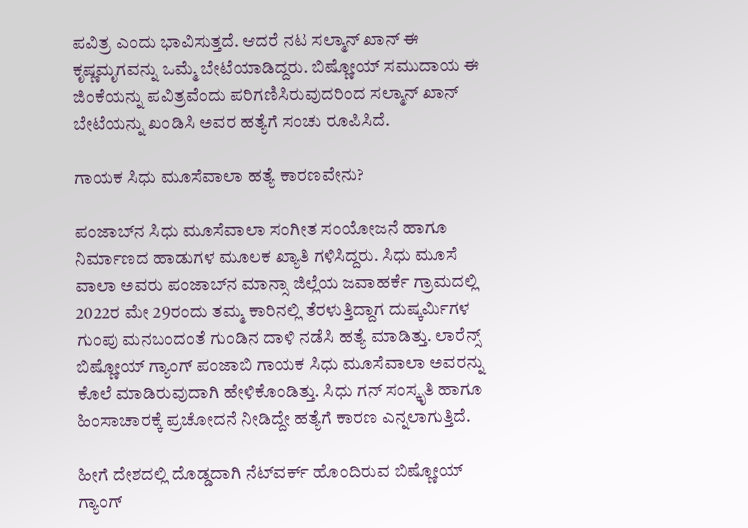ಪವಿತ್ರ ಎಂದು ಭಾವಿಸುತ್ತದೆ. ಆದರೆ ನಟ ಸಲ್ಮಾನ್ ಖಾನ್ ಈ ಕೃಷ್ಣಮೃಗವನ್ನು ಒಮ್ಮೆ ಬೇಟೆಯಾಡಿದ್ದರು. ಬಿಷ್ಣೋಯ್ ಸಮುದಾಯ ಈ ಜಿಂಕೆಯನ್ನು ಪವಿತ್ರವೆಂದು ಪರಿಗಣಿಸಿರುವುದರಿಂದ ಸಲ್ಮಾನ್ ಖಾನ್ ಬೇಟೆಯನ್ನು ಖಂಡಿಸಿ ಅವರ ಹತ್ಯೆಗೆ ಸಂಚು ರೂಪಿಸಿದೆ.

ಗಾಯಕ ಸಿಧು ಮೂಸೆವಾಲಾ ಹತ್ಯೆ ಕಾರಣವೇನು?

ಪಂಜಾಬ್‌ನ ಸಿಧು ಮೂಸೆವಾಲಾ ಸಂಗೀತ ಸಂಯೋಜನೆ ಹಾಗೂ ನಿರ್ಮಾಣದ ಹಾಡುಗಳ ಮೂಲಕ ಖ್ಯಾತಿ ಗಳಿಸಿದ್ದರು. ಸಿಧು ಮೂಸೆ ವಾಲಾ ಅವರು ಪಂಜಾಬ್‌ನ ಮಾನ್ಸಾ ಜಿಲ್ಲೆಯ ಜವಾಹರ್ಕೆ ಗ್ರಾಮದಲ್ಲಿ 2022ರ ಮೇ 29ರಂದು ತಮ್ಮ ಕಾರಿನಲ್ಲಿ ತೆರಳುತ್ತಿದ್ದಾಗ ದುಷ್ಕರ್ಮಿಗಳ ಗುಂಪು ಮನಬಂದಂತೆ ಗುಂಡಿನ ದಾಳಿ ನಡೆಸಿ ಹತ್ಯೆ ಮಾಡಿತ್ತು. ಲಾರೆನ್ಸ್ ಬಿಷ್ಣೋಯ್ ಗ್ಯಾಂಗ್ ಪಂಜಾಬಿ ಗಾಯಕ ಸಿಧು ಮೂಸೆವಾಲಾ ಅವರನ್ನು ಕೊಲೆ ಮಾಡಿರುವುದಾಗಿ ಹೇಳಿಕೊಂಡಿತ್ತು. ಸಿಧು ಗನ್ ಸಂಸ್ಕೃತಿ ಹಾಗೂ ಹಿಂಸಾಚಾರಕ್ಕೆ ಪ್ರಚೋದನೆ ನೀಡಿದ್ದೇ ಹತ್ಯೆಗೆ ಕಾರಣ ಎನ್ನಲಾಗುತ್ತಿದೆ.

ಹೀಗೆ ದೇಶದಲ್ಲಿ ದೊಡ್ಡದಾಗಿ ನೆಟ್‌ವರ್ಕ್ ಹೊಂದಿರುವ ಬಿಷ್ಣೋಯ್ ಗ್ಯಾಂಗ್‌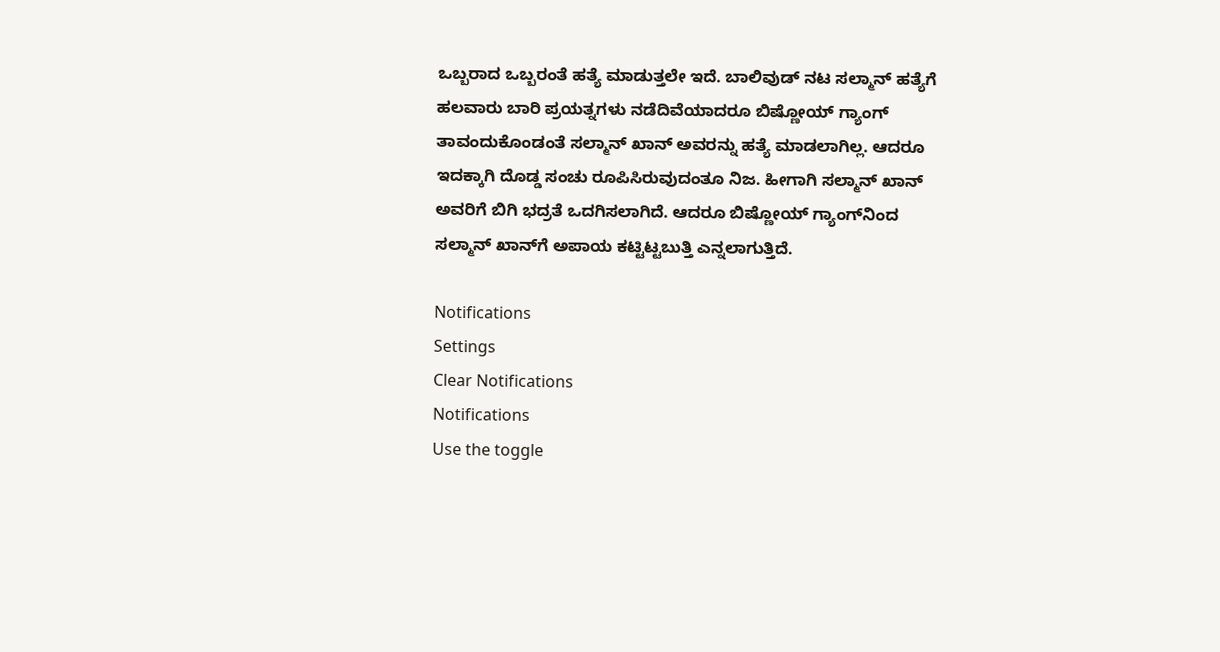ಒಬ್ಬರಾದ ಒಬ್ಬರಂತೆ ಹತ್ಯೆ ಮಾಡುತ್ತಲೇ ಇದೆ. ಬಾಲಿವುಡ್ ನಟ ಸಲ್ಮಾನ್ ಹತ್ಯೆಗೆ ಹಲವಾರು ಬಾರಿ ಪ್ರಯತ್ನಗಳು ನಡೆದಿವೆಯಾದರೂ ಬಿಷ್ಣೋಯ್ ಗ್ಯಾಂಗ್ ತಾವಂದುಕೊಂಡಂತೆ ಸಲ್ಮಾನ್ ಖಾನ್ ಅವರನ್ನು ಹತ್ಯೆ ಮಾಡಲಾಗಿಲ್ಲ. ಆದರೂ ಇದಕ್ಕಾಗಿ ದೊಡ್ಡ ಸಂಚು ರೂಪಿಸಿರುವುದಂತೂ ನಿಜ. ಹೀಗಾಗಿ ಸಲ್ಮಾನ್ ಖಾನ್ ಅವರಿಗೆ ಬಿಗಿ ಭದ್ರತೆ ಒದಗಿಸಲಾಗಿದೆ. ಆದರೂ ಬಿಷ್ಣೋಯ್ ಗ್ಯಾಂಗ್‌ನಿಂದ ಸಲ್ಮಾನ್ ಖಾನ್‌ಗೆ ಅಪಾಯ ಕಟ್ಟಿಟ್ಟಬುತ್ತಿ ಎನ್ನಲಾಗುತ್ತಿದೆ.

Notifications
Settings
Clear Notifications
Notifications
Use the toggle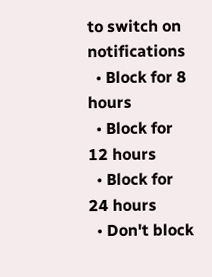to switch on notifications
  • Block for 8 hours
  • Block for 12 hours
  • Block for 24 hours
  • Don't block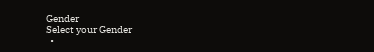Gender
Select your Gender
  •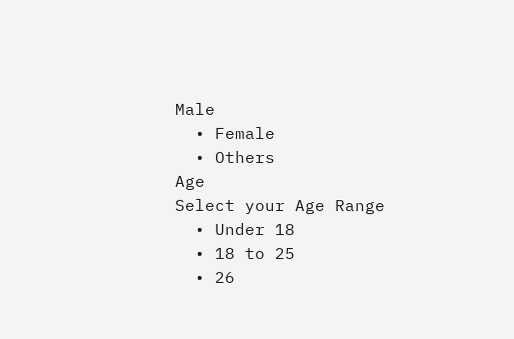Male
  • Female
  • Others
Age
Select your Age Range
  • Under 18
  • 18 to 25
  • 26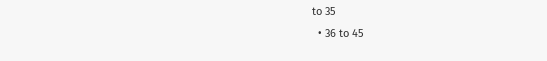to 35
  • 36 to 45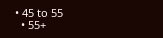• 45 to 55
  • 55+